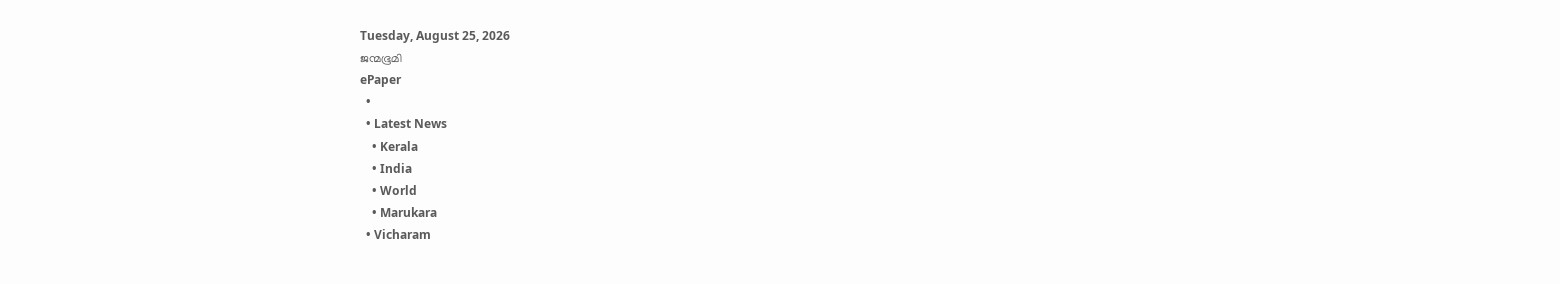Tuesday, August 25, 2026
ജന്മഭൂമി
ePaper
  •
  • Latest News
    • Kerala
    • India
    • World
    • Marukara
  • Vicharam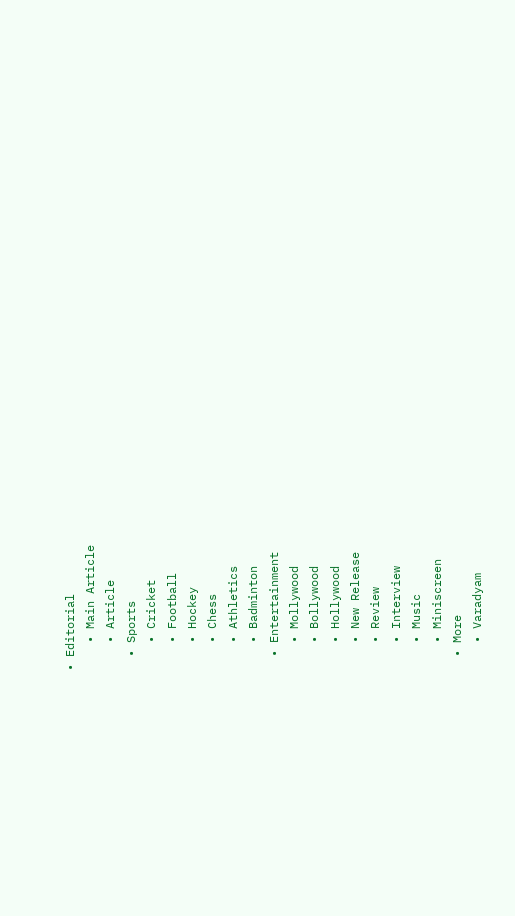• Editorial
    • Main Article
    • Article
  • Sports
    • Cricket
    • Football
    • Hockey
    • Chess
    • Athletics
    • Badminton
  • Entertainment
    • Mollywood
    • Bollywood
    • Hollywood
    • New Release
    • Review
    • Interview
    • Music
    • Miniscreen
  • More
    • Varadyam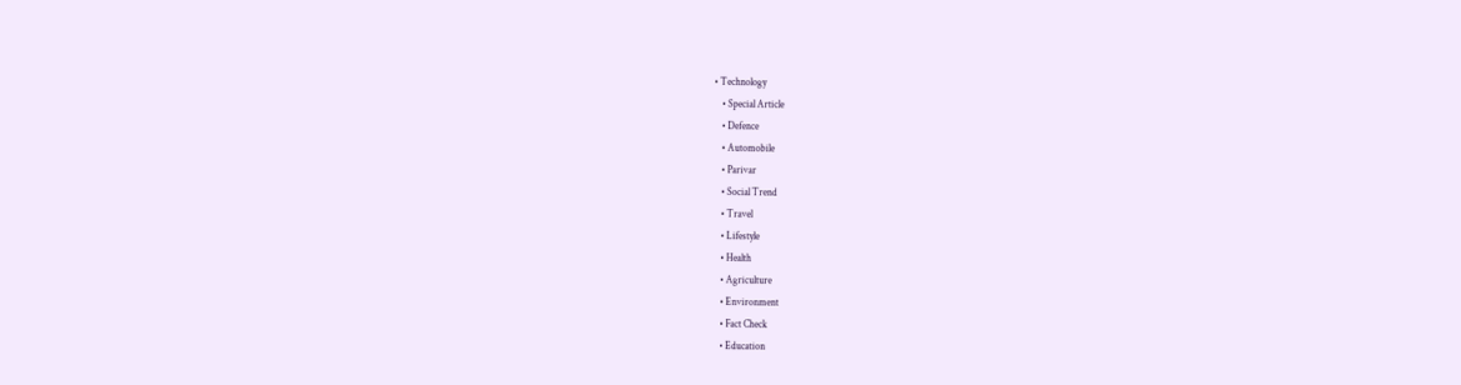• Technology
    • Special Article
    • Defence
    • Automobile
    • Parivar
    • Social Trend
    • Travel
    • Lifestyle
    • Health
    • Agriculture
    • Environment
    • Fact Check
    • Education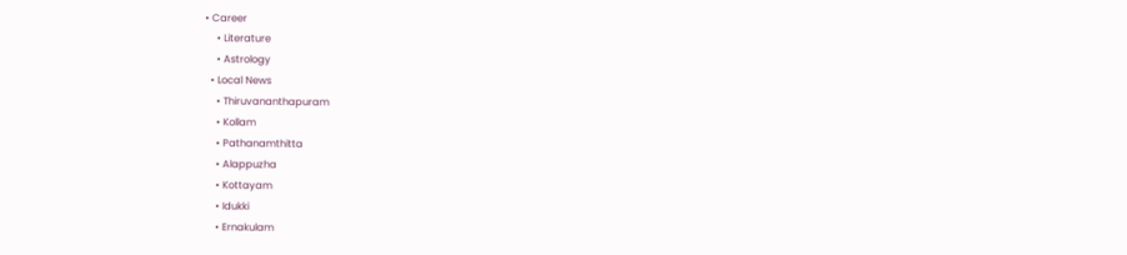• Career
    • Literature
    • Astrology
  • Local News
    • Thiruvananthapuram
    • Kollam
    • Pathanamthitta
    • Alappuzha
    • Kottayam
    • Idukki
    • Ernakulam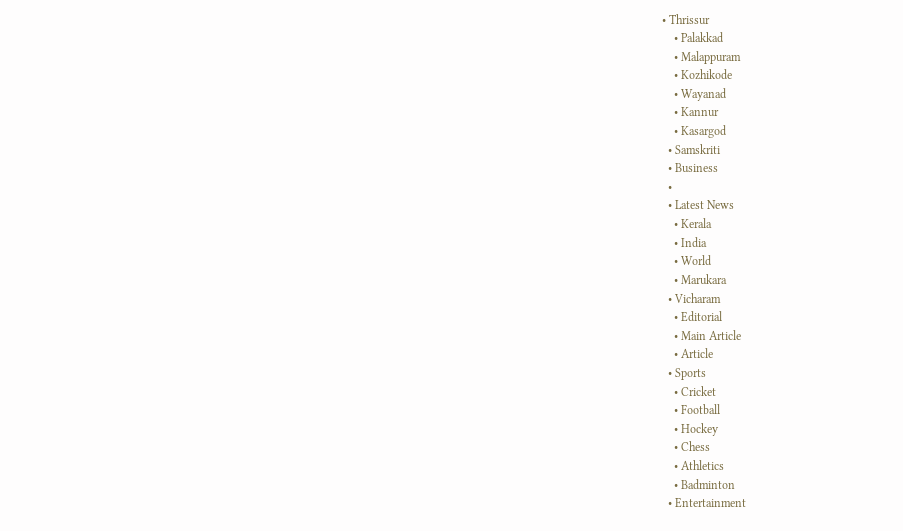• Thrissur
    • Palakkad
    • Malappuram
    • Kozhikode
    • Wayanad
    • Kannur
    • Kasargod
  • Samskriti
  • Business
  •
  • Latest News
    • Kerala
    • India
    • World
    • Marukara
  • Vicharam
    • Editorial
    • Main Article
    • Article
  • Sports
    • Cricket
    • Football
    • Hockey
    • Chess
    • Athletics
    • Badminton
  • Entertainment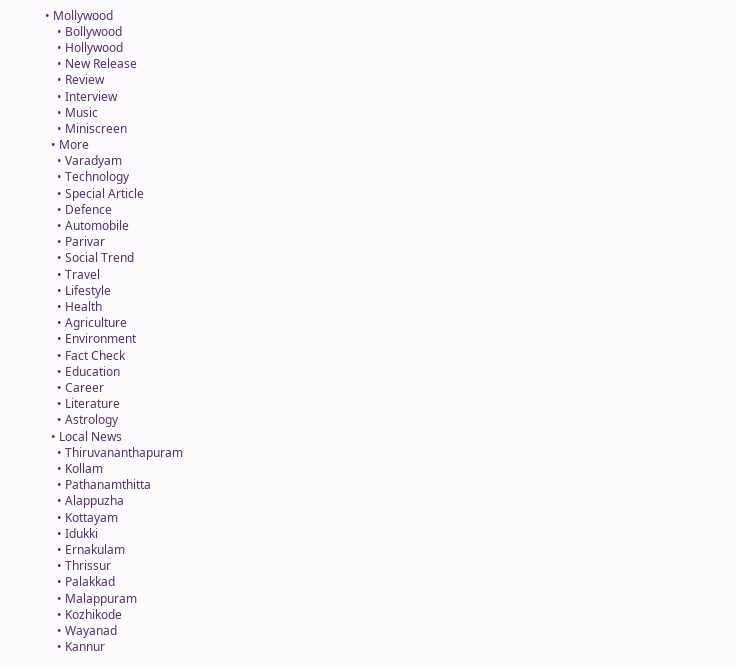• Mollywood
    • Bollywood
    • Hollywood
    • New Release
    • Review
    • Interview
    • Music
    • Miniscreen
  • More
    • Varadyam
    • Technology
    • Special Article
    • Defence
    • Automobile
    • Parivar
    • Social Trend
    • Travel
    • Lifestyle
    • Health
    • Agriculture
    • Environment
    • Fact Check
    • Education
    • Career
    • Literature
    • Astrology
  • Local News
    • Thiruvananthapuram
    • Kollam
    • Pathanamthitta
    • Alappuzha
    • Kottayam
    • Idukki
    • Ernakulam
    • Thrissur
    • Palakkad
    • Malappuram
    • Kozhikode
    • Wayanad
    • Kannur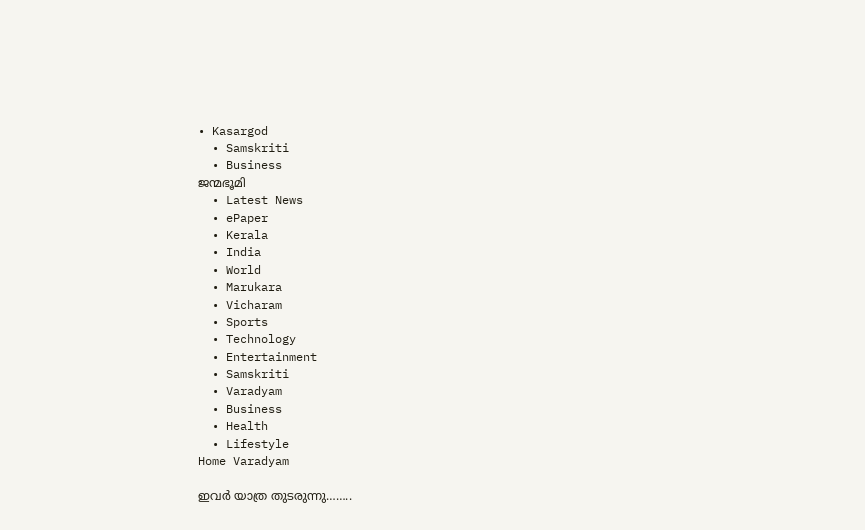• Kasargod
  • Samskriti
  • Business
ജന്മഭൂമി
  • Latest News
  • ePaper
  • Kerala
  • India
  • World
  • Marukara
  • Vicharam
  • Sports
  • Technology
  • Entertainment
  • Samskriti
  • Varadyam
  • Business
  • Health
  • Lifestyle
Home Varadyam

ഇവര്‍ യാത്ര തുടരുന്നു……..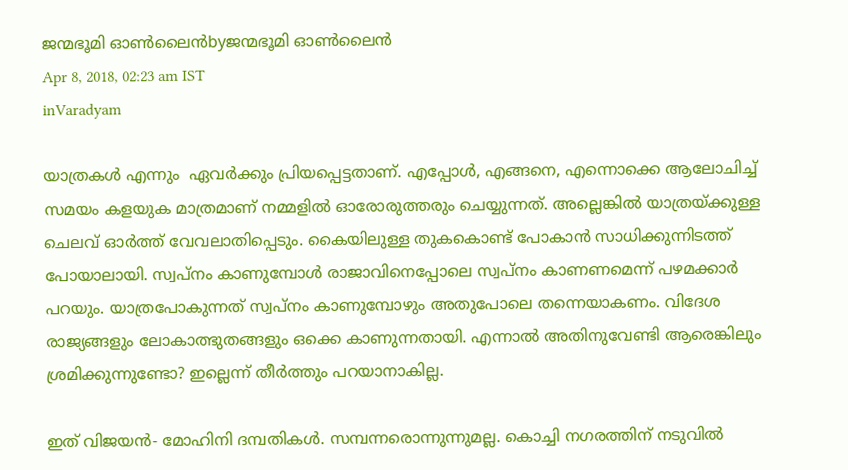ജന്മഭൂമി ഓണ്‍ലൈന്‍byജന്മഭൂമി ഓണ്‍ലൈന്‍
Apr 8, 2018, 02:23 am IST
inVaradyam

യാത്രകള്‍ എന്നും  ഏവര്‍ക്കും പ്രിയപ്പെട്ടതാണ്. എപ്പോള്‍, എങ്ങനെ, എന്നൊക്കെ ആലോചിച്ച് സമയം കളയുക മാത്രമാണ് നമ്മളില്‍ ഓരോരുത്തരും ചെയ്യുന്നത്. അല്ലെങ്കില്‍ യാത്രയ്‌ക്കുള്ള ചെലവ് ഓര്‍ത്ത് വേവലാതിപ്പെടും. കൈയിലുള്ള തുകകൊണ്ട് പോകാന്‍ സാധിക്കുന്നിടത്ത് പോയാലായി. സ്വപ്‌നം കാണുമ്പോള്‍ രാജാവിനെപ്പോലെ സ്വപ്‌നം കാണണമെന്ന് പഴമക്കാര്‍ പറയും. യാത്രപോകുന്നത് സ്വപ്‌നം കാണുമ്പോഴും അതുപോലെ തന്നെയാകണം. വിദേശ രാജ്യങ്ങളും ലോകാത്ഭുതങ്ങളും ഒക്കെ കാണുന്നതായി. എന്നാല്‍ അതിനുവേണ്ടി ആരെങ്കിലും ശ്രമിക്കുന്നുണ്ടോ? ഇല്ലെന്ന് തീര്‍ത്തും പറയാനാകില്ല.

ഇത് വിജയന്‍- മോഹിനി ദമ്പതികള്‍. സമ്പന്നരൊന്നുന്നുമല്ല. കൊച്ചി നഗരത്തിന് നടുവില്‍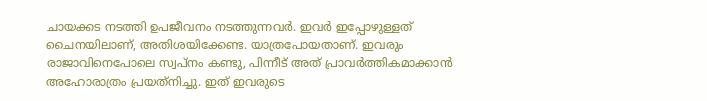ചായക്കട നടത്തി ഉപജീവനം നടത്തുന്നവര്‍. ഇവര്‍ ഇപ്പോഴുള്ളത് ചൈനയിലാണ്, അതിശയിക്കേണ്ട. യാത്രപോയതാണ്. ഇവരും രാജാവിനെപോലെ സ്വപ്‌നം കണ്ടു, പിന്നീട് അത് പ്രാവര്‍ത്തികമാക്കാന്‍ അഹോരാത്രം പ്രയത്‌നിച്ചു. ഇത് ഇവരുടെ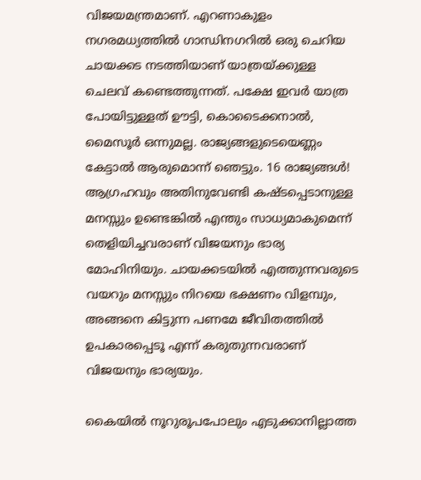വിജയമന്ത്രമാണ്. എറണാകുളം നഗരമധ്യത്തില്‍ ഗാന്ധിനഗറില്‍ ഒരു ചെറിയ ചായക്കട നടത്തിയാണ് യാത്രയ്‌ക്കുള്ള ചെലവ് കണ്ടെത്തുന്നത്. പക്ഷേ ഇവര്‍ യാത്ര പോയിട്ടുള്ളത് ഊട്ടി, കൊടൈക്കനാല്‍, മൈസൂര്‍ ഒന്നുമല്ല. രാജ്യങ്ങളുടെയെണ്ണം കേട്ടാല്‍ ആരുമൊന്ന് ഞെട്ടും. 16 രാജ്യങ്ങള്‍! ആഗ്രഹവും അതിനുവേണ്ടി കഷ്ടപ്പെടാനുള്ള മനസ്സും ഉണ്ടെങ്കില്‍ എന്തും സാധ്യമാകുമെന്ന് തെളിയിച്ചവരാണ് വിജയനും ഭാര്യ മോഹിനിയും. ചായക്കടയില്‍ എത്തുന്നവരുടെ വയറും മനസ്സും നിറയെ ഭക്ഷണം വിളമ്പും, അങ്ങനെ കിട്ടുന്ന പണമേ ജീവിതത്തില്‍ ഉപകാരപ്പെടൂ എന്ന് കരുതുന്നവരാണ് വിജയനും ഭാര്യയും.

കൈയില്‍ നൂറുരൂപപോലും എടുക്കാനില്ലാത്ത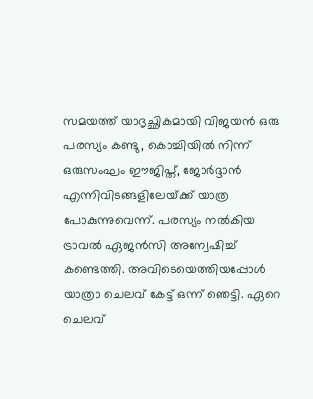സമയത്ത് യാദൃച്ഛികമായി വിജയന്‍ ഒരു പരസ്യം കണ്ടു, കൊച്ചിയില്‍ നിന്ന് ഒരുസംഘം ഈജിപ്ത്, ജോര്‍ദ്ദാന്‍ എന്നിവിടങ്ങളിലേയ്‌ക്ക് യാത്ര പോകുന്നുവെന്ന്. പരസ്യം നല്‍കിയ ട്രാവല്‍ ഏജന്‍സി അന്വേഷിച്ച് കണ്ടെത്തി. അവിടെയെത്തിയപ്പോള്‍ യാത്രാ ചെലവ് കേട്ട് ഒന്ന് ഞെട്ടി. ഏറെ ചെലവ്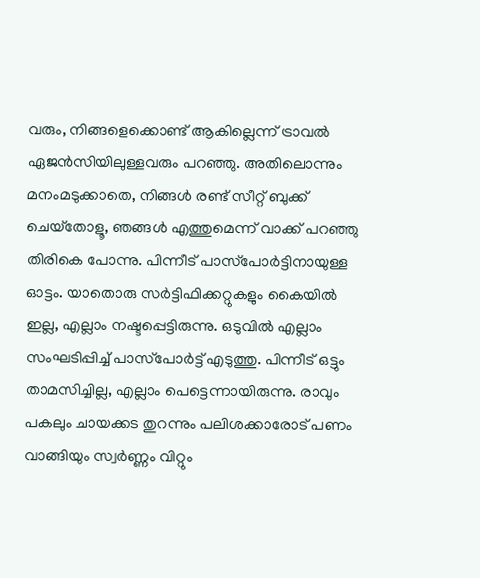വരും, നിങ്ങളെക്കൊണ്ട് ആകില്ലെന്ന് ട്രാവല്‍ ഏജന്‍സിയിലുള്ളവരും പറഞ്ഞു. അതിലൊന്നും മനംമടുക്കാതെ, നിങ്ങള്‍ രണ്ട് സീറ്റ് ബുക്ക് ചെയ്‌തോളൂ, ഞങ്ങള്‍ എത്തുമെന്ന് വാക്ക് പറഞ്ഞു തിരികെ പോന്നു. പിന്നീട് പാസ്‌പോര്‍ട്ടിനായുള്ള ഓട്ടം. യാതൊരു സര്‍ട്ടിഫിക്കറ്റുകളും കൈയില്‍ ഇല്ല, എല്ലാം നഷ്ടപ്പെട്ടിരുന്നു. ഒടുവില്‍ എല്ലാം സംഘടിപ്പിച്ച് പാസ്‌പോര്‍ട്ട് എടുത്തു. പിന്നീട് ഒട്ടും താമസിച്ചില്ല, എല്ലാം പെട്ടെന്നായിരുന്നു. രാവും പകലും ചായക്കട തുറന്നും പലിശക്കാരോട് പണം വാങ്ങിയും സ്വര്‍ണ്ണം വിറ്റും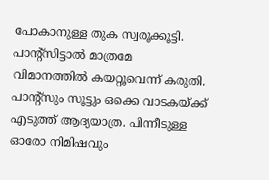പോകാനുള്ള തുക സ്വരൂക്കൂട്ടി. പാന്റ്‌സിട്ടാല്‍ മാത്രമേ വിമാനത്തില്‍ കയറ്റൂവെന്ന് കരുതി. പാന്റ്‌സും സൂട്ടും ഒക്കെ വാടകയ്‌ക്ക് എടുത്ത് ആദ്യയാത്ര. പിന്നീടുള്ള ഓരോ നിമിഷവും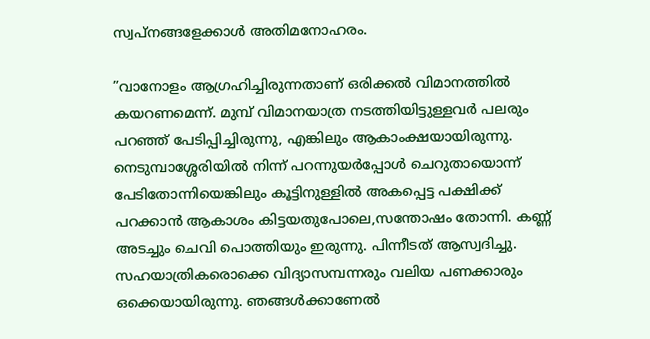സ്വപ്‌നങ്ങളേക്കാള്‍ അതിമനോഹരം.

”വാനോളം ആഗ്രഹിച്ചിരുന്നതാണ് ഒരിക്കല്‍ വിമാനത്തില്‍ കയറണമെന്ന്. മുമ്പ് വിമാനയാത്ര നടത്തിയിട്ടുള്ളവര്‍ പലരും പറഞ്ഞ് പേടിപ്പിച്ചിരുന്നു, എങ്കിലും ആകാംക്ഷയായിരുന്നു. നെടുമ്പാശ്ശേരിയില്‍ നിന്ന് പറന്നുയര്‍പ്പോള്‍ ചെറുതായൊന്ന് പേടിതോന്നിയെങ്കിലും കൂട്ടിനുള്ളില്‍ അകപ്പെട്ട പക്ഷിക്ക് പറക്കാന്‍ ആകാശം കിട്ടയതുപോലെ,സന്തോഷം തോന്നി. കണ്ണ് അടച്ചും ചെവി പൊത്തിയും ഇരുന്നു. പിന്നീടത് ആസ്വദിച്ചു. സഹയാത്രികരൊക്കെ വിദ്യാസമ്പന്നരും വലിയ പണക്കാരും ഒക്കെയായിരുന്നു. ഞങ്ങള്‍ക്കാണേല്‍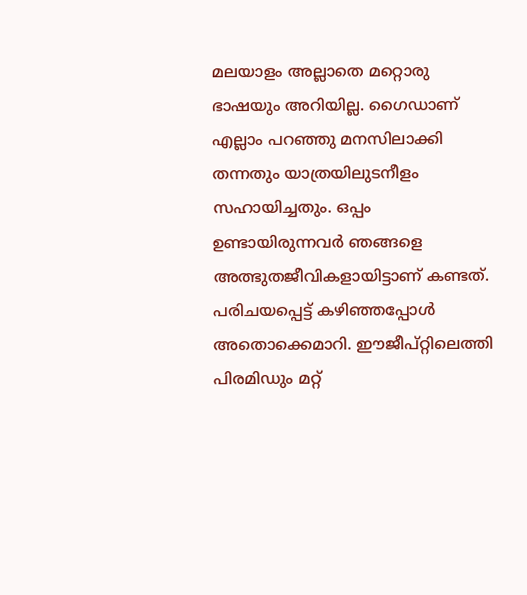മലയാളം അല്ലാതെ മറ്റൊരു ഭാഷയും അറിയില്ല. ഗൈഡാണ് എല്ലാം പറഞ്ഞു മനസിലാക്കി തന്നതും യാത്രയിലുടനീളം സഹായിച്ചതും. ഒപ്പം ഉണ്ടായിരുന്നവര്‍ ഞങ്ങളെ  അത്ഭുതജീവികളായിട്ടാണ് കണ്ടത്. പരിചയപ്പെട്ട് കഴിഞ്ഞപ്പോള്‍ അതൊക്കെമാറി. ഈജീപ്റ്റിലെത്തി പിരമിഡും മറ്റ്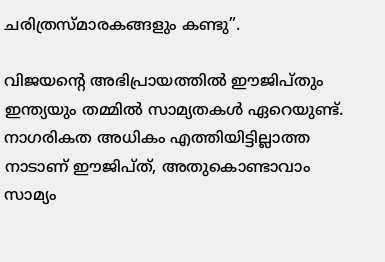ചരിത്രസ്മാരകങ്ങളും കണ്ടു”.

വിജയന്റെ അഭിപ്രായത്തില്‍ ഈജിപ്തും ഇന്ത്യയും തമ്മില്‍ സാമ്യതകള്‍ ഏറെയുണ്ട്. നാഗരികത അധികം എത്തിയിട്ടില്ലാത്ത നാടാണ് ഈജിപ്ത്, അതുകൊണ്ടാവാം സാമ്യം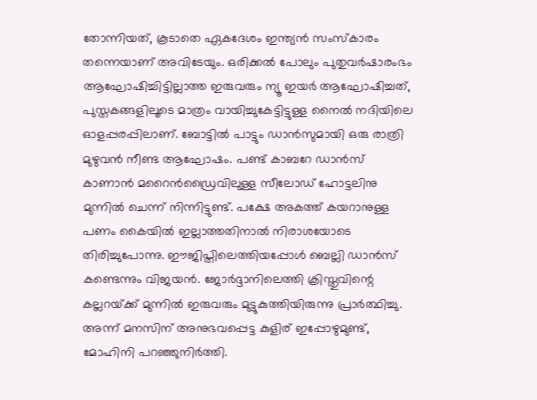തോന്നിയത്, കൂടാതെ ഏകദേശം ഇന്ത്യന്‍ സംസ്‌കാരം തന്നെയാണ് അവിടേയും. ഒരിക്കല്‍ പോലും പുതുവര്‍ഷാരംഭം ആഘോഷിച്ചിട്ടില്ലാത്ത ഇരുവരും ന്യൂ ഇയര്‍ ആഘോഷിച്ചത്, പുസ്തകങ്ങളിലൂടെ മാത്രം വായിച്ചുകേട്ടിട്ടുള്ള നൈല്‍ നദിയിലെ ഓളപ്പരപ്പിലാണ്. ബോട്ടില്‍ പാട്ടും ഡാന്‍സുമായി ഒരു രാത്രി മുഴുവന്‍ നീണ്ട ആഘോഷം. പണ്ട് കാബറേ ഡാന്‍സ് കാണാന്‍ മറൈന്‍ഡ്രൈവിലുള്ള സീലോഡ് ഹോട്ടലിനു മുന്നില്‍ ചെന്ന് നിന്നിട്ടുണ്ട്. പക്ഷേ അകത്ത് കയറാനുള്ള പണം കൈയില്‍ ഇല്ലാത്തതിനാല്‍ നിരാശയോടെ തിരിച്ചുപോന്നു. ഈജിപ്തിലെത്തിയപ്പോള്‍ ബെല്ലി ഡാന്‍സ് കണ്ടെന്നും വിജയന്‍. ജോര്‍ദ്ദാനിലെത്തി ക്രിസ്തുവിന്റെ കല്ലറയ്‌ക്ക് മുന്നില്‍ ഇരുവരും മുട്ടുകുത്തിയിരുന്നു പ്രാര്‍ത്ഥിച്ചു. അന്ന് മനസിന് അനുഭവപ്പെട്ട കുളിര് ഇപ്പോഴുമുണ്ട്, മോഹിനി പറഞ്ഞുനിര്‍ത്തി.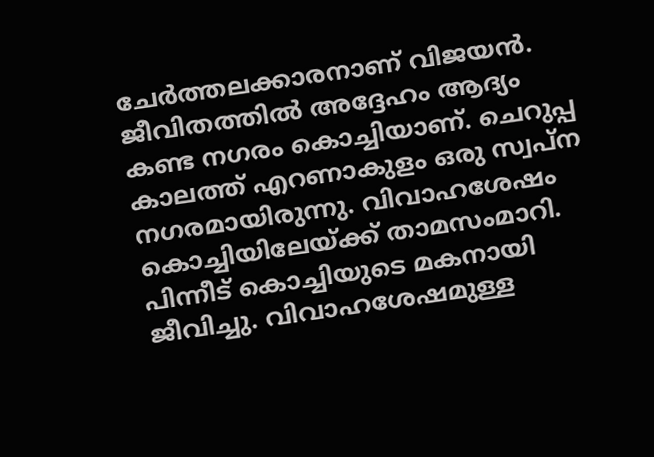ചേര്‍ത്തലക്കാരനാണ് വിജയന്‍. ജീവിതത്തില്‍ അദ്ദേഹം ആദ്യം കണ്ട നഗരം കൊച്ചിയാണ്. ചെറുപ്പ കാലത്ത് എറണാകുളം ഒരു സ്വപ്ന നഗരമായിരുന്നു. വിവാഹശേഷം കൊച്ചിയിലേയ്‌ക്ക് താമസംമാറി. പിന്നീട് കൊച്ചിയുടെ മകനായി ജീവിച്ചു. വിവാഹശേഷമുള്ള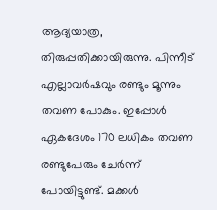ആദ്യയാത്ര, തിരുപ്പതിക്കായിരുന്നു. പിന്നീട് എല്ലാവര്‍ഷവും രണ്ടും മൂന്നും തവണ പോകും. ഇപ്പോള്‍ ഏകദേശം 170 ലധികം തവണ രണ്ടുപേരും ചേര്‍ന്ന് പോയിട്ടുണ്ട്. മക്കള്‍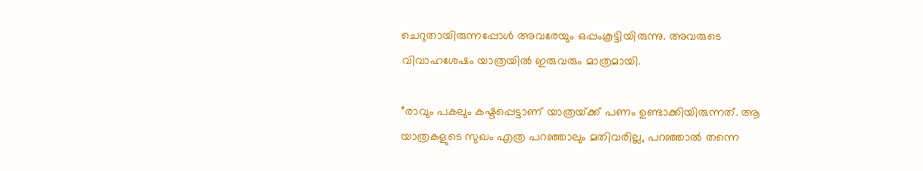ചെറുതായിരുന്നപ്പോള്‍ അവരേയും ഒപ്പംകൂട്ടിയിരുന്നു. അവരുടെ വിവാഹശേഷം യാത്രയില്‍ ഇരുവരും മാത്രമായി.

”രാവും പകലും കഷ്ടപ്പെട്ടാണ് യാത്രയ്‌ക്ക് പണം ഉണ്ടാക്കിയിരുന്നത്. ആ യാത്രകളുടെ സുഖം എത്ര പറഞ്ഞാലും മതിവരില്ല, പറഞ്ഞാല്‍ തന്നെ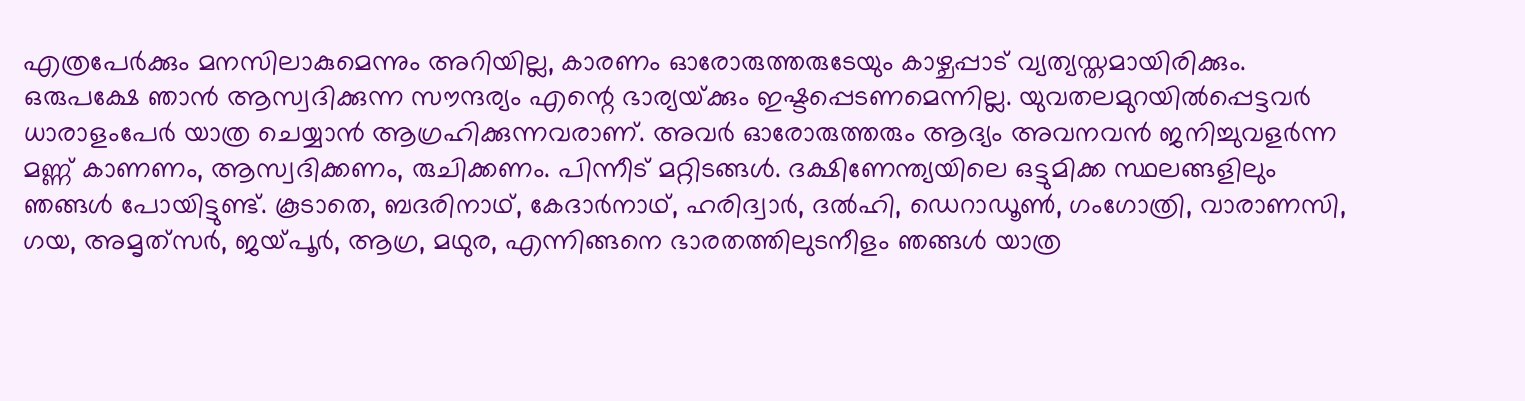എത്രപേര്‍ക്കും മനസിലാകുമെന്നും അറിയില്ല, കാരണം ഓരോരുത്തരുടേയും കാഴ്ചപ്പാട് വ്യത്യസ്തമായിരിക്കും. ഒരുപക്ഷേ ഞാന്‍ ആസ്വദിക്കുന്ന സൗന്ദര്യം എന്റെ ഭാര്യയ്‌ക്കും ഇഷ്ടപ്പെടണമെന്നില്ല. യുവതലമുറയില്‍പ്പെട്ടവര്‍ ധാരാളംപേര്‍ യാത്ര ചെയ്യാന്‍ ആഗ്രഹിക്കുന്നവരാണ്. അവര്‍ ഓരോരുത്തരും ആദ്യം അവനവന്‍ ജനിച്ചുവളര്‍ന്ന മണ്ണ് കാണണം, ആസ്വദിക്കണം, രുചിക്കണം. പിന്നീട് മറ്റിടങ്ങള്‍. ദക്ഷിണേന്ത്യയിലെ ഒട്ടുമിക്ക സ്ഥലങ്ങളിലും ഞങ്ങള്‍ പോയിട്ടുണ്ട്. കൂടാതെ, ബദരിനാഥ്, കേദാര്‍നാഥ്, ഹരിദ്വാര്‍, ദല്‍ഹി, ഡെറാഡൂണ്‍, ഗംഗോത്രി, വാരാണസി, ഗയ, അമൃത്‌സര്‍, ജയ്‌പൂര്‍, ആഗ്ര, മഥുര, എന്നിങ്ങനെ ഭാരതത്തിലുടനീളം ഞങ്ങള്‍ യാത്ര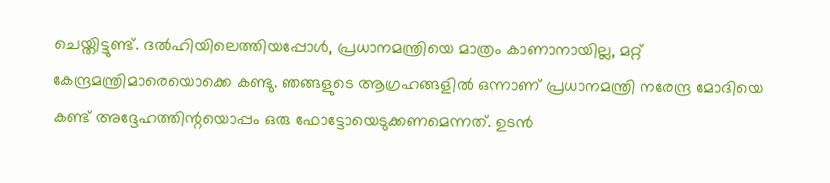ചെയ്തിട്ടുണ്ട്. ദല്‍ഹിയിലെത്തിയപ്പോള്‍, പ്രധാനമന്ത്രിയെ മാത്രം കാണാനായില്ല, മറ്റ് കേന്ദ്രമന്ത്രിമാരെയൊക്കെ കണ്ടു. ഞങ്ങളുടെ ആഗ്രഹങ്ങളില്‍ ഒന്നാണ് പ്രധാനമന്ത്രി നരേന്ദ്ര മോദിയെ കണ്ട് അദ്ദേഹത്തിന്റയൊപ്പം ഒരു ഫോട്ടോയെടുക്കണമെന്നത്. ഉടന്‍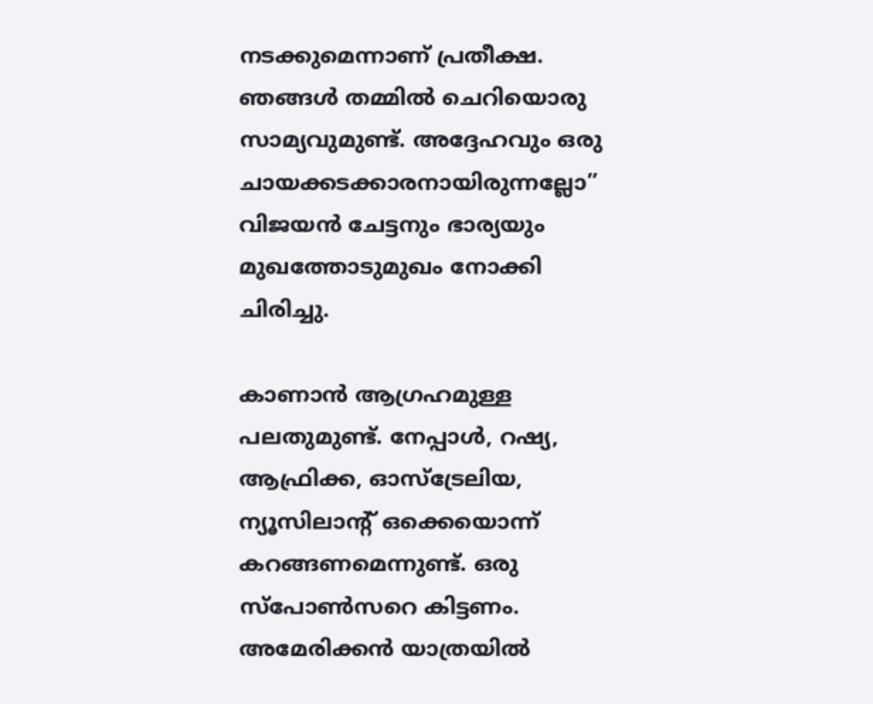നടക്കുമെന്നാണ് പ്രതീക്ഷ. ഞങ്ങള്‍ തമ്മില്‍ ചെറിയൊരു സാമ്യവുമുണ്ട്. അദ്ദേഹവും ഒരു ചായക്കടക്കാരനായിരുന്നല്ലോ” വിജയന്‍ ചേട്ടനും ഭാര്യയും മുഖത്തോടുമുഖം നോക്കി ചിരിച്ചു.

കാണാന്‍ ആഗ്രഹമുള്ള പലതുമുണ്ട്. നേപ്പാള്‍, റഷ്യ, ആഫ്രിക്ക, ഓസ്‌ട്രേലിയ, ന്യൂസിലാന്റ് ഒക്കെയൊന്ന് കറങ്ങണമെന്നുണ്ട്. ഒരു സ്‌പോണ്‍സറെ കിട്ടണം. അമേരിക്കന്‍ യാത്രയില്‍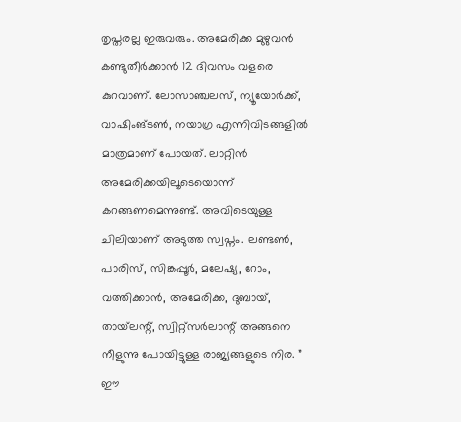തൃപ്തരല്ല ഇരുവരും. അമേരിക്ക മുഴുവന്‍ കണ്ടുതീര്‍ക്കാന്‍ 12 ദിവസം വളരെ കുറവാണ്. ലോസാഞ്ചലസ്, ന്യൂയോര്‍ക്ക്, വാഷിംങ്ടണ്‍, നയാഗ്ര എന്നിവിടങ്ങളില്‍ മാത്രമാണ് പോയത്. ലാറ്റിന്‍ അമേരിക്കയിലൂടെയൊന്ന് കറങ്ങണമെന്നുണ്ട്. അവിടെയുള്ള ചിലിയാണ് അടുത്ത സ്വപ്നം. ലണ്ടണ്‍, പാരിസ്, സിങ്കപ്പൂര്‍, മലേഷ്യ, റോം, വത്തിക്കാന്‍, അമേരിക്ക, ദുബായ്, തായ്‌ലന്റ്, സ്വിറ്റ്‌സര്‍ലാന്റ് അങ്ങനെ നീളുന്നു പോയിട്ടുള്ള രാജ്യങ്ങളുടെ നിര. ” ഈ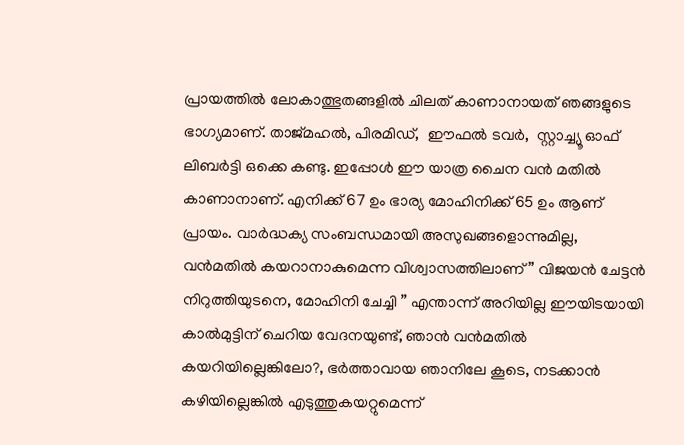പ്രായത്തില്‍ ലോകാത്ഭുതങ്ങളില്‍ ചിലത് കാണാനായത് ഞങ്ങളുടെ ഭാഗ്യമാണ്. താജ്മഹല്‍, പിരമിഡ്,  ഈഫല്‍ ടവര്‍,  സ്റ്റാച്ച്യൂ ഓഫ് ലിബര്‍ട്ടി ഒക്കെ കണ്ടു. ഇപ്പോള്‍ ഈ യാത്ര ചൈന വന്‍ മതില്‍ കാണാനാണ്. എനിക്ക് 67 ഉം ഭാര്യ മോഹിനിക്ക് 65 ഉം ആണ് പ്രായം. വാര്‍ദ്ധക്യ സംബന്ധമായി അസുഖങ്ങളൊന്നുമില്ല, വന്‍മതില്‍ കയറാനാകുമെന്ന വിശ്വാസത്തിലാണ്” വിജയന്‍ ചേട്ടന്‍ നിറുത്തിയുടനെ, മോഹിനി ചേച്ചി ” എന്താന്ന് അറിയില്ല ഈയിടയായി കാല്‍മുട്ടിന് ചെറിയ വേദനയുണ്ട്, ഞാന്‍ വന്‍മതില്‍ കയറിയില്ലെങ്കിലോ?, ഭര്‍ത്താവായ ഞാനിലേ കൂടെ, നടക്കാന്‍ കഴിയില്ലെങ്കില്‍ എടുത്തുകയറ്റുമെന്ന്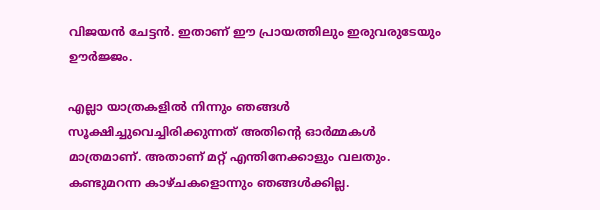വിജയന്‍ ചേട്ടന്‍. ഇതാണ് ഈ പ്രായത്തിലും ഇരുവരുടേയും ഊര്‍ജ്ജം.

എല്ലാ യാത്രകളില്‍ നിന്നും ഞങ്ങള്‍ സൂക്ഷിച്ചുവെച്ചിരിക്കുന്നത് അതിന്റെ ഓര്‍മ്മകള്‍ മാത്രമാണ്. അതാണ് മറ്റ് എന്തിനേക്കാളും വലതും. കണ്ടുമറന്ന കാഴ്ചകളൊന്നും ഞങ്ങള്‍ക്കില്ല.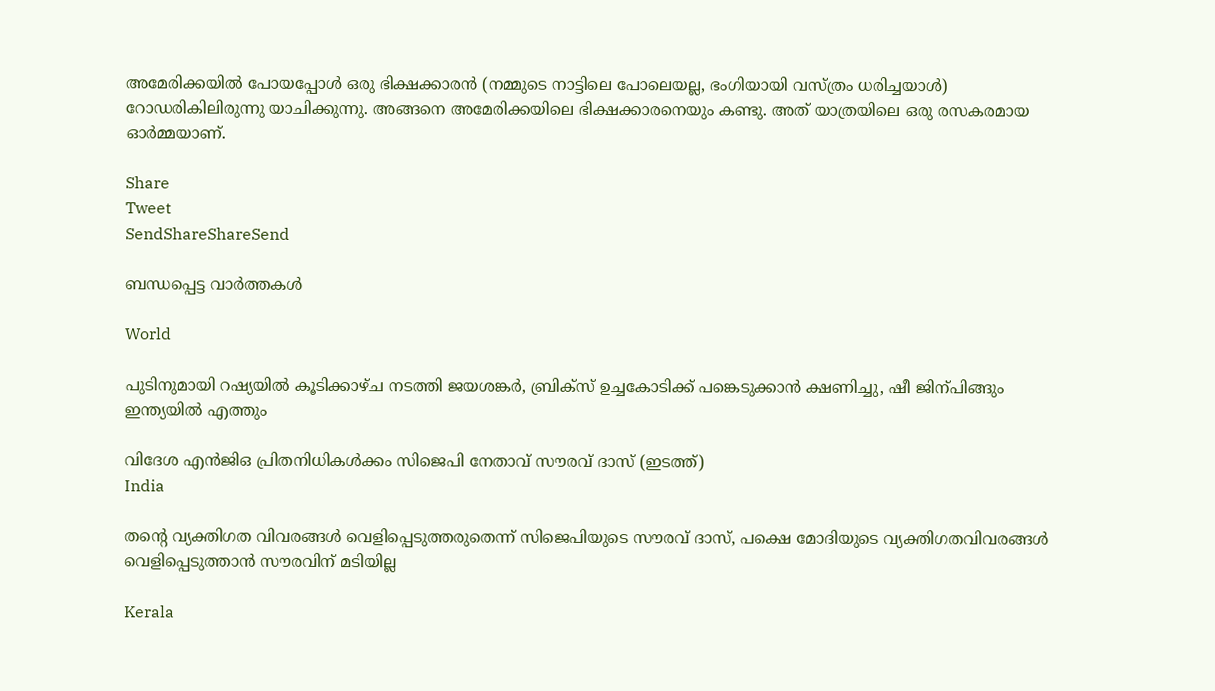അമേരിക്കയില്‍ പോയപ്പോള്‍ ഒരു ഭിക്ഷക്കാരന്‍ (നമ്മുടെ നാട്ടിലെ പോലെയല്ല, ഭംഗിയായി വസ്ത്രം ധരിച്ചയാള്‍) റോഡരികിലിരുന്നു യാചിക്കുന്നു. അങ്ങനെ അമേരിക്കയിലെ ഭിക്ഷക്കാരനെയും കണ്ടു. അത് യാത്രയിലെ ഒരു രസകരമായ ഓര്‍മ്മയാണ്.

Share
Tweet
SendShareShareSend

ബന്ധപ്പെട്ട വാര്‍ത്തകള്‍

World

പുടിനുമായി റഷ്യയില്‍ കൂടിക്കാഴ്ച നടത്തി ജയശങ്കര്‍, ബ്രിക്സ് ഉച്ചകോടിക്ക് പങ്കെടുക്കാന്‍ ക്ഷണിച്ചു, ഷീ ജിന‍്പിങ്ങും ഇന്ത്യയില്‍ എത്തും

വിദേശ എന്‍ജിഒ പ്രിതനിധികള്‍ക്കം സിജെപി നേതാവ് സൗരവ് ദാസ് (ഇടത്ത്)
India

തന്റെ വ്യക്തിഗത വിവരങ്ങള്‍ വെളിപ്പെടുത്തരുതെന്ന് സിജെപിയുടെ സൗരവ് ദാസ്, പക്ഷെ മോദിയുടെ വ്യക്തിഗതവിവരങ്ങള്‍ വെളിപ്പെടുത്താന്‍ സൗരവിന് മടിയില്ല

Kerala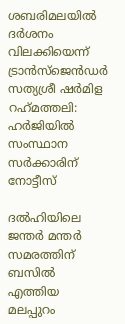ശബരിമലയില്‍ ദര്‍ശനം വിലക്കിയെന്ന് ട്രാന്‍സ്ജെന്‍ഡര്‍ സത്യശ്രീ ഷര്‍മിള റഹ്‌മത്തലി: ഹര്‍ജിയില്‍ സംസ്ഥാന സര്‍ക്കാരിന് നോട്ടീസ്

ദല്‍ഹിയിലെ ജന്തര്‍ മന്തര്‍ സമരത്തിന് ബസില്‍ എത്തിയ മലപ്പുറം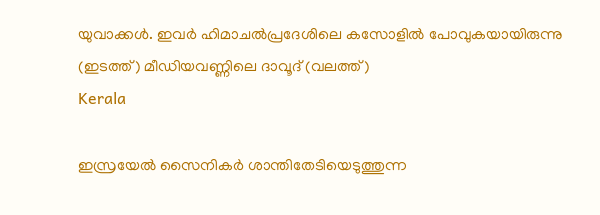യുവാക്കള്‍. ഇവര്‍ ഹിമാചല്‍പ്രദേശിലെ കസോളില്‍ പോവുകയായിരുന്നു (ഇടത്ത്) മീഡിയവണ്ണിലെ ദാവൂദ് (വലത്ത്)
Kerala

ഇസ്രയേല്‍ സൈനികര്‍ ശാന്തിതേടിയെടുത്തുന്ന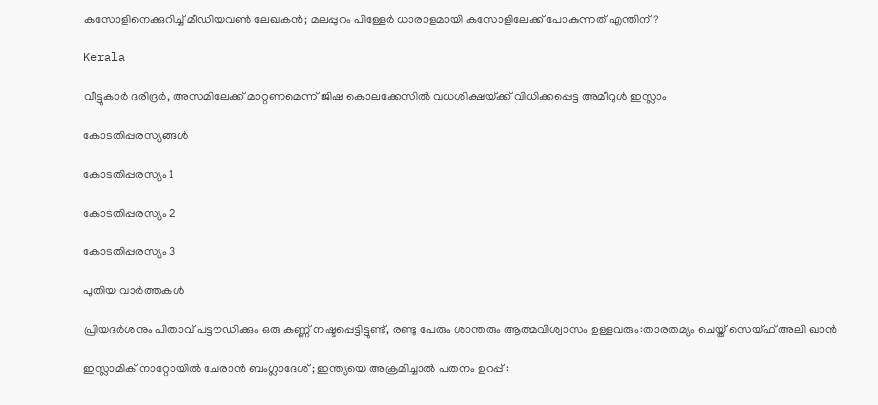കസോളിനെക്കുറിച്ച് മീഡിയവണ്‍ ലേഖകന്‍; മലപ്പുറം പിള്ളേര്‍ ധാരാളമായി കസോളിലേക്ക് പോകുന്നത് എന്തിന്?

Kerala

വീട്ടുകാര്‍ ദരിദ്രര്‍, അസമിലേക്ക് മാറ്റണമെന്ന് ജിഷ കൊലക്കേസില്‍ വധശിക്ഷയ്‌ക്ക് വിധിക്കപ്പെട്ട അമീറുള്‍ ഇസ്ലാം

കോടതിപ്പരസ്യങ്ങള്‍

കോടതിപ്പരസ്യം 1

കോടതിപ്പരസ്യം 2

കോടതിപ്പരസ്യം 3

പുതിയ വാര്‍ത്തകള്‍

പ്രിയദര്‍ശനും പിതാവ് പട്ടൗഡിക്കും ഒരു കണ്ണ് നഷ്ടപ്പെട്ടിട്ടുണ്ട്, രണ്ടു പേരും ശാന്തരും ആത്മവിശ്വാസം ഉള്ളവരും:താരതമ്യം ചെയ്ത് സെയ്ഫ് അലി ഖാൻ

ഇസ്ലാമിക് നാറ്റോയിൽ ചേരാൻ ബംഗ്ലാദേശ് ; ഇന്ത്യയെ അക്രമിച്ചാൽ പതനം ഉറപ്പ് :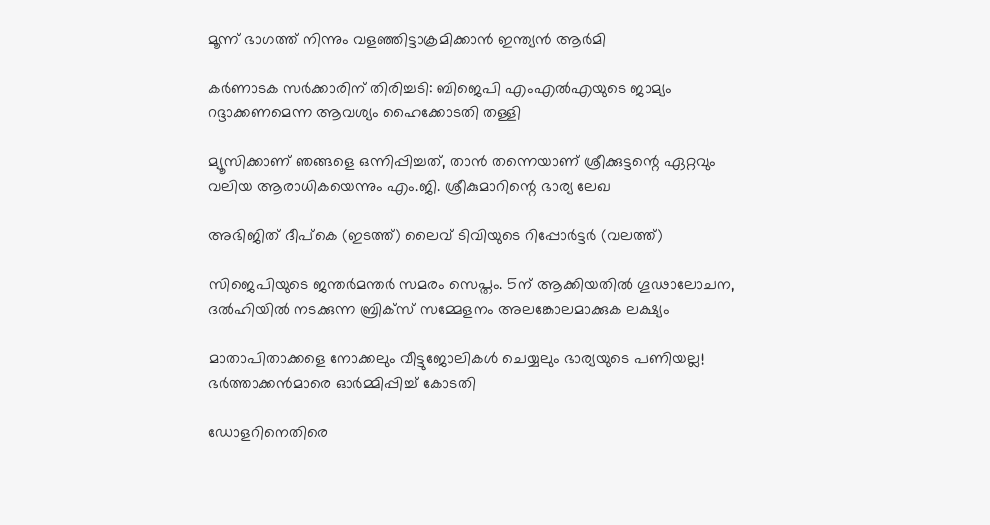മൂന്ന് ഭാഗത്ത് നിന്നും വളഞ്ഞിട്ടാക്രമിക്കാൻ ഇന്ത്യൻ ആർമി

കര്‍ണാടക സര്‍ക്കാരിന് തിരിച്ചടി: ബിജെപി എംഎല്‍എയുടെ ജാമ്യം റദ്ദാക്കണമെന്ന ആവശ്യം ഹൈക്കോടതി തള്ളി

മ്യൂസിക്കാണ് ഞങ്ങളെ ഒന്നിപ്പിച്ചത്, താൻ തന്നെയാണ് ശ്രീക്കുട്ടന്റെ ഏറ്റവും വലിയ ആരാധികയെന്നും എം.ജി. ശ്രീകുമാറിന്റെ ഭാര്യ ലേഖ

അഭിജിത് ദീപ്കെ (ഇടത്ത്) ലൈവ് ടിവിയുടെ റിപ്പോര്‍ട്ടര്‍ (വലത്ത്)

സിജെപിയുടെ ജന്തര്‍മന്തര്‍ സമരം സെപ്തം. 5ന് ആക്കിയതില്‍ ഗൂഢാലോചന, ദല്‍ഹിയില്‍ നടക്കുന്ന ബ്രിക്സ് സമ്മേളനം അലങ്കോലമാക്കുക ലക്ഷ്യം

മാതാപിതാക്കളെ നോക്കലും വീട്ടുജോലികള്‍ ചെയ്യലും ഭാര്യയുടെ പണിയല്ല! ഭര്‍ത്താക്കന്‍മാരെ ഓര്‍മ്മിപ്പിച്ച് കോടതി

ഡോളറിനെതിരെ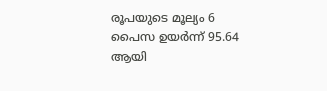രൂപയുടെ മൂല്യം 6 പൈസ ഉയർന്ന് 95.64 ആയി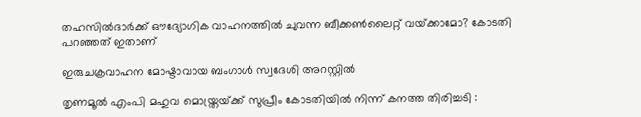തഹസില്‍ദാര്‍ക്ക് ഔദ്യോഗിക വാഹനത്തില്‍ ചുവന്ന ബീക്കണ്‍ലൈറ്റ് വയ്‌ക്കാമോ? കോടതി പറഞ്ഞത് ഇതാണ്

ഇരുചക്രവാഹന മോഷ്ടാവായ ബംഗാൾ സ്വദേശി അറസ്റ്റിൽ

തൃണമൂൽ എംപി മഹുവ മൊയ്ത്രയ്‌ക്ക് സുപ്രീം കോടതിയിൽ നിന്ന് കനത്ത തിരിച്ചടി :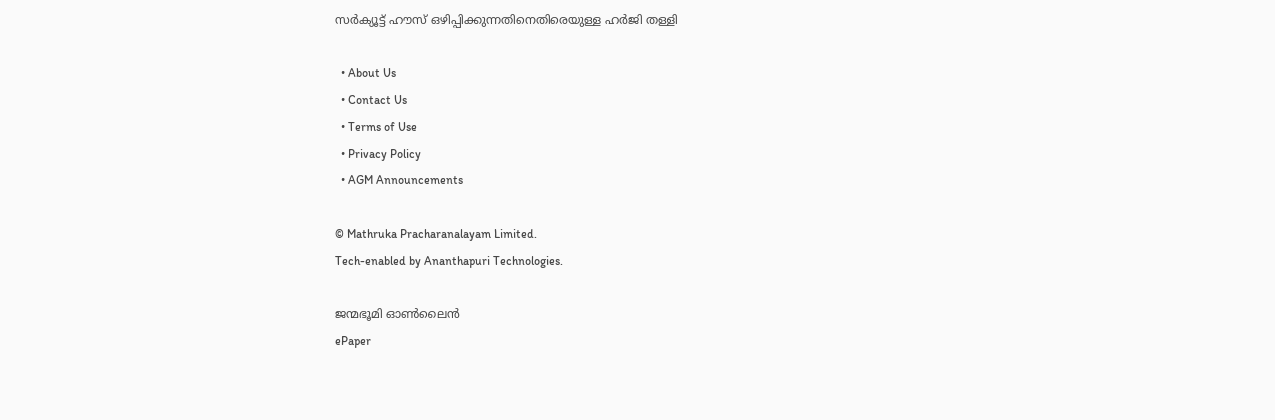സർക്യൂട്ട് ഹൗസ് ഒഴിപ്പിക്കുന്നതിനെതിരെയുള്ള ഹർജി തള്ളി

  • About Us
  • Contact Us
  • Terms of Use
  • Privacy Policy
  • AGM Announcements

© Mathruka Pracharanalayam Limited.
Tech-enabled by Ananthapuri Technologies.

ജന്മഭൂമി ഓണ്‍ലൈന്‍
ePaper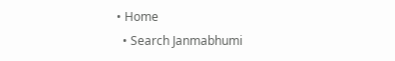• Home
  • Search Janmabhumi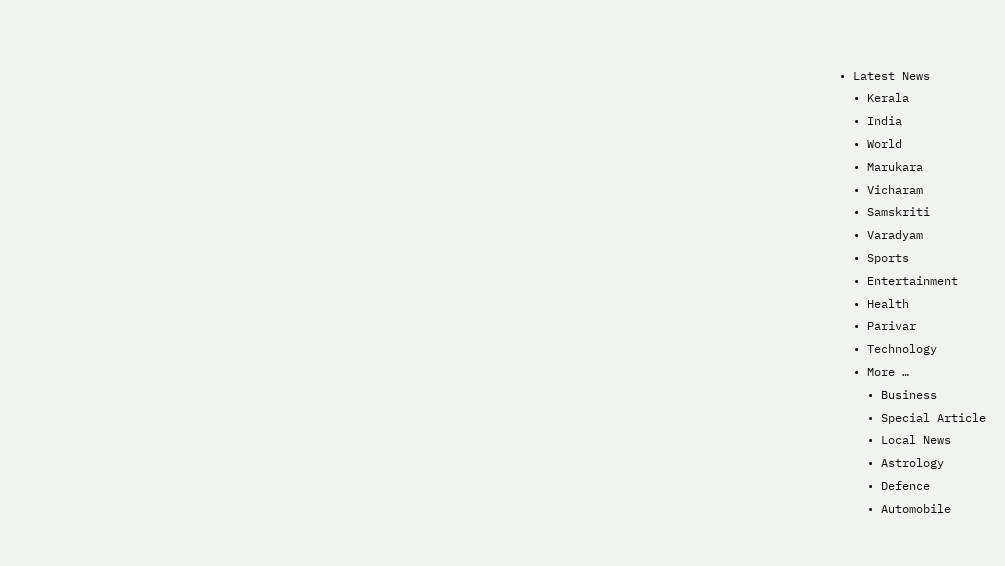• Latest News
  • Kerala
  • India
  • World
  • Marukara
  • Vicharam
  • Samskriti
  • Varadyam
  • Sports
  • Entertainment
  • Health
  • Parivar
  • Technology
  • More …
    • Business
    • Special Article
    • Local News
    • Astrology
    • Defence
    • Automobile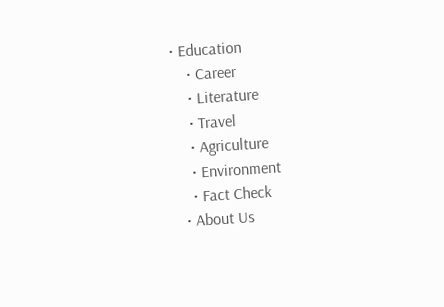• Education
    • Career
    • Literature
    • Travel
    • Agriculture
    • Environment
    • Fact Check
  • About Us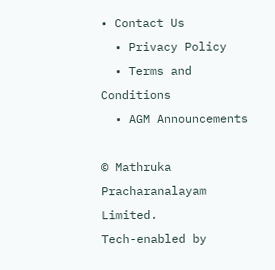• Contact Us
  • Privacy Policy
  • Terms and Conditions
  • AGM Announcements

© Mathruka Pracharanalayam Limited.
Tech-enabled by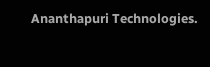Ananthapuri Technologies.